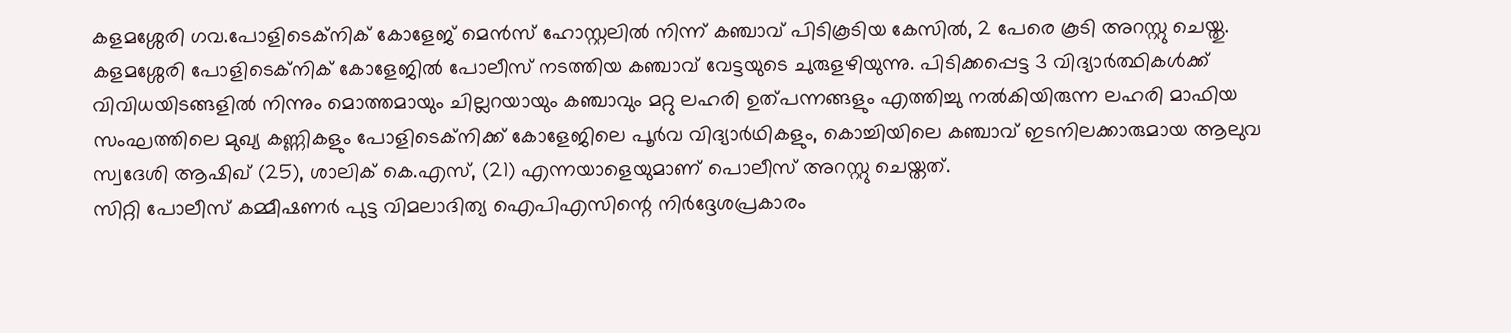കളമശ്ശേരി ഗവ.പോളിടെക്നിക് കോളേജ് മെൻസ് ഹോസ്റ്റലിൽ നിന്ന് കഞ്ചാവ് പിടികൂടിയ കേസിൽ, 2 പേരെ കൂടി അറസ്റ്റു ചെയ്തു.
കളമശ്ശേരി പോളിടെക്നിക് കോളേജിൽ പോലീസ് നടത്തിയ കഞ്ചാവ് വേട്ടയുടെ ചുരുളഴിയുന്നു. പിടിക്കപ്പെട്ട 3 വിദ്യാർത്ഥികൾക്ക് വിവിധയിടങ്ങളിൽ നിന്നും മൊത്തമായും ചില്ലറയായും കഞ്ചാവും മറ്റു ലഹരി ഉത്പന്നങ്ങളും എത്തിച്ചു നൽകിയിരുന്ന ലഹരി മാഫിയ സംഘത്തിലെ മുഖ്യ കണ്ണികളും പോളിടെക്നിക്ക് കോളേജിലെ പൂർവ വിദ്യാർഥികളും, കൊച്ചിയിലെ കഞ്ചാവ് ഇടനിലക്കാരുമായ ആലുവ സ്വദേശി ആഷിഖ് (25), ശാലിക് കെ.എസ്, (21) എന്നയാളെയുമാണ് പൊലീസ് അറസ്റ്റു ചെയ്തത്.
സിറ്റി പോലീസ് കമ്മീഷണർ പുട്ട വിമലാദിത്യ ഐപിഎസിന്റെ നിർദ്ദേശപ്രകാരം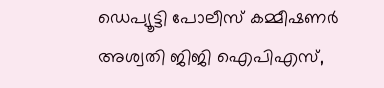ഡെപ്യൂട്ടി പോലീസ് കമ്മീഷണർ അശ്വതി ജിജി ഐപിഎസ്,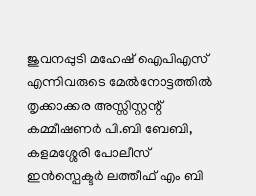ജുവനപ്പുടി മഹേഷ് ഐപിഎസ് എന്നിവരുടെ മേൽനോട്ടത്തിൽ തൃക്കാക്കര അസ്സിസ്റ്റന്റ് കമ്മീഷണർ പി.ബി ബേബി, കളമശ്ശേരി പോലീസ് ഇൻസ്പെക്ടർ ലത്തീഫ് എം ബി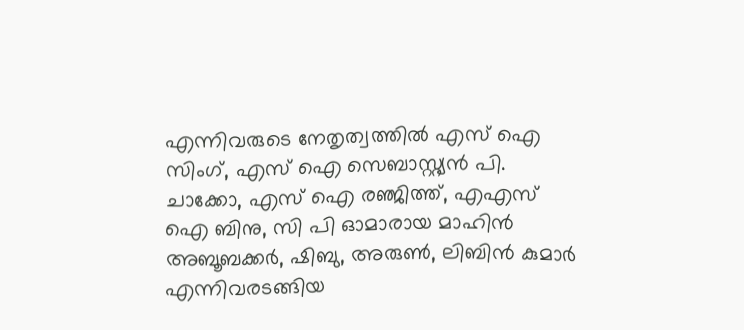എന്നിവരുടെ നേതൃത്വത്തിൽ എസ് ഐ സിംഗ്, എസ് ഐ സെബാസ്റ്റ്യൻ പി. ചാക്കോ, എസ് ഐ രഞ്ജിത്ത്, എഎസ് ഐ ബിനു, സി പി ഓമാരായ മാഹിൻ അബൂബക്കർ, ഷിബു, അരുൺ, ലിബിൻ കുമാർ എന്നിവരടങ്ങിയ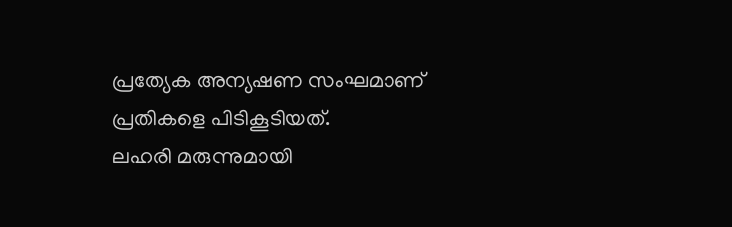പ്രത്യേക അന്യഷണ സംഘമാണ് പ്രതികളെ പിടികൂടിയത്.
ലഹരി മരുന്നുമായി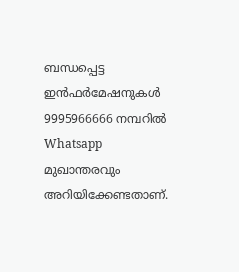ബന്ധപ്പെട്ട ഇൻഫർമേഷനുകൾ 9995966666 നമ്പറിൽ Whatsapp മുഖാന്തരവും അറിയിക്കേണ്ടതാണ്.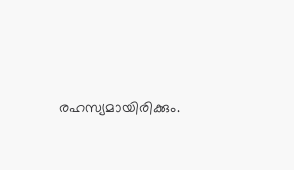രഹസ്യമായിരിക്കും.